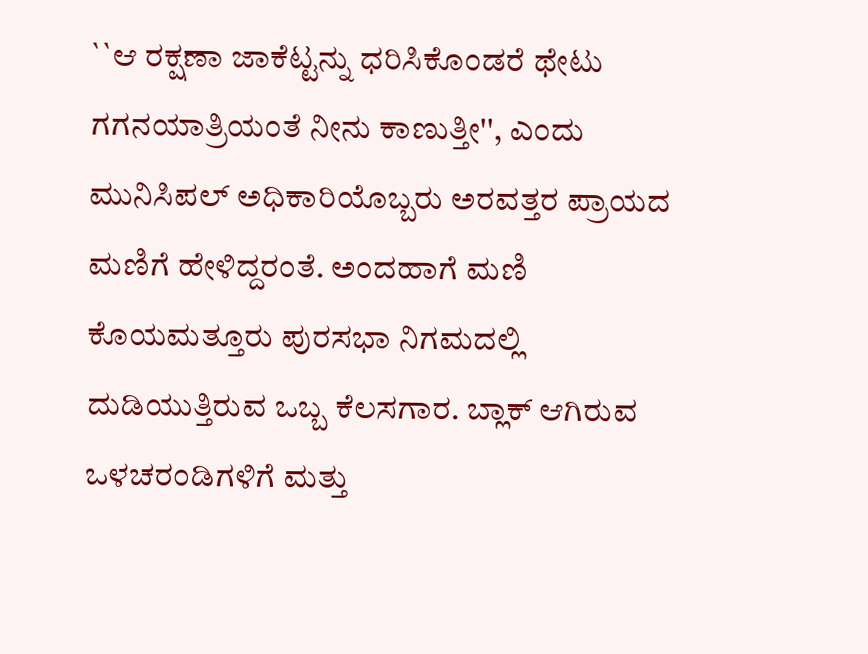``ಆ ರಕ್ಷಣಾ ಜಾಕೆಟ್ಟನ್ನು ಧರಿಸಿಕೊಂಡರೆ ಥೇಟು ಗಗನಯಾತ್ರಿಯಂತೆ ನೀನು ಕಾಣುತ್ತೀ'', ಎಂದು ಮುನಿಸಿಪಲ್ ಅಧಿಕಾರಿಯೊಬ್ಬರು ಅರವತ್ತರ ಪ್ರಾಯದ ಮಣಿಗೆ ಹೇಳಿದ್ದರಂತೆ. ಅಂದಹಾಗೆ ಮಣಿ ಕೊಯಮತ್ತೂರು ಪುರಸಭಾ ನಿಗಮದಲ್ಲಿ ದುಡಿಯುತ್ತಿರುವ ಒಬ್ಬ ಕೆಲಸಗಾರ. ಬ್ಲಾಕ್ ಆಗಿರುವ ಒಳಚರಂಡಿಗಳಿಗೆ ಮತ್ತು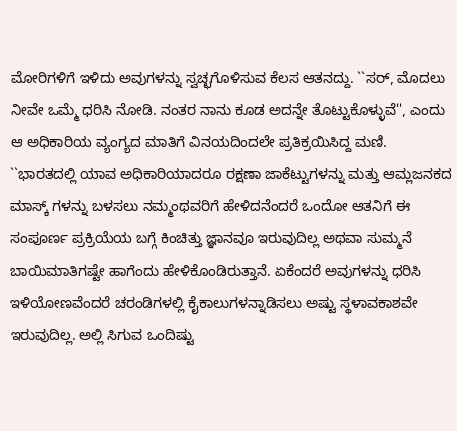ಮೋರಿಗಳಿಗೆ ಇಳಿದು ಅವುಗಳನ್ನು ಸ್ವಚ್ಛಗೊಳಿಸುವ ಕೆಲಸ ಆತನದ್ದು. ``ಸರ್, ಮೊದಲು ನೀವೇ ಒಮ್ಮೆ ಧರಿಸಿ ನೋಡಿ. ನಂತರ ನಾನು ಕೂಡ ಅದನ್ನೇ ತೊಟ್ಟುಕೊಳ್ಳುವೆ'', ಎಂದು ಆ ಅಧಿಕಾರಿಯ ವ್ಯಂಗ್ಯದ ಮಾತಿಗೆ ವಿನಯದಿಂದಲೇ ಪ್ರತಿಕ್ರಯಿಸಿದ್ದ ಮಣಿ.
``ಭಾರತದಲ್ಲಿ ಯಾವ ಅಧಿಕಾರಿಯಾದರೂ ರಕ್ಷಣಾ ಜಾಕೆಟ್ಟುಗಳನ್ನು ಮತ್ತು ಆಮ್ಲಜನಕದ ಮಾಸ್ಕ್ ಗಳನ್ನು ಬಳಸಲು ನಮ್ಮಂಥವರಿಗೆ ಹೇಳಿದನೆಂದರೆ ಒಂದೋ ಆತನಿಗೆ ಈ ಸಂಪೂರ್ಣ ಪ್ರಕ್ರಿಯೆಯ ಬಗ್ಗೆ ಕಿಂಚಿತ್ತು ಜ್ಞಾನವೂ ಇರುವುದಿಲ್ಲ ಅಥವಾ ಸುಮ್ಮನೆ ಬಾಯಿಮಾತಿಗಷ್ಟೇ ಹಾಗೆಂದು ಹೇಳಿಕೊಂಡಿರುತ್ತಾನೆ. ಏಕೆಂದರೆ ಅವುಗಳನ್ನು ಧರಿಸಿ ಇಳಿಯೋಣವೆಂದರೆ ಚರಂಡಿಗಳಲ್ಲಿ ಕೈಕಾಲುಗಳನ್ನಾಡಿಸಲು ಅಷ್ಟು ಸ್ಥಳಾವಕಾಶವೇ ಇರುವುದಿಲ್ಲ. ಅಲ್ಲಿ ಸಿಗುವ ಒಂದಿಷ್ಟು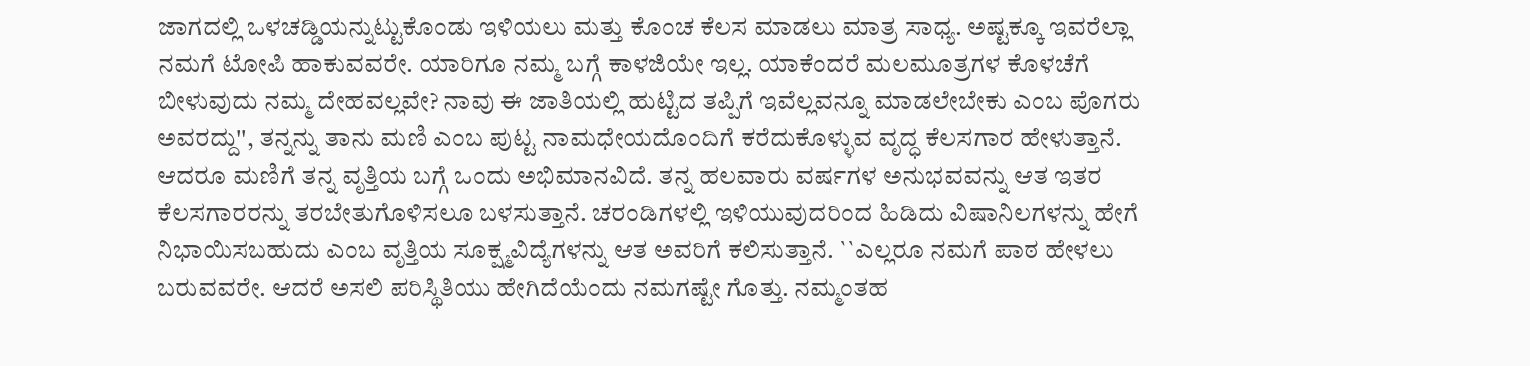ಜಾಗದಲ್ಲಿ ಒಳಚಡ್ಡಿಯನ್ನುಟ್ಟುಕೊಂಡು ಇಳಿಯಲು ಮತ್ತು ಕೊಂಚ ಕೆಲಸ ಮಾಡಲು ಮಾತ್ರ ಸಾಧ್ಯ. ಅಷ್ಟಕ್ಕೂ ಇವರೆಲ್ಲಾ ನಮಗೆ ಟೋಪಿ ಹಾಕುವವರೇ. ಯಾರಿಗೂ ನಮ್ಮ ಬಗ್ಗೆ ಕಾಳಜಿಯೇ ಇಲ್ಲ. ಯಾಕೆಂದರೆ ಮಲಮೂತ್ರಗಳ ಕೊಳಚೆಗೆ ಬೀಳುವುದು ನಮ್ಮ ದೇಹವಲ್ಲವೇ? ನಾವು ಈ ಜಾತಿಯಲ್ಲಿ ಹುಟ್ಟಿದ ತಪ್ಪಿಗೆ ಇವೆಲ್ಲವನ್ನೂ ಮಾಡಲೇಬೇಕು ಎಂಬ ಪೊಗರು ಅವರದ್ದು'', ತನ್ನನ್ನು ತಾನು ಮಣಿ ಎಂಬ ಪುಟ್ಟ ನಾಮಧೇಯದೊಂದಿಗೆ ಕರೆದುಕೊಳ್ಳುವ ವೃದ್ಧ ಕೆಲಸಗಾರ ಹೇಳುತ್ತಾನೆ.
ಆದರೂ ಮಣಿಗೆ ತನ್ನ ವೃತ್ತಿಯ ಬಗ್ಗೆ ಒಂದು ಅಭಿಮಾನವಿದೆ. ತನ್ನ ಹಲವಾರು ವರ್ಷಗಳ ಅನುಭವವನ್ನು ಆತ ಇತರ ಕೆಲಸಗಾರರನ್ನು ತರಬೇತುಗೊಳಿಸಲೂ ಬಳಸುತ್ತಾನೆ. ಚರಂಡಿಗಳಲ್ಲಿ ಇಳಿಯುವುದರಿಂದ ಹಿಡಿದು ವಿಷಾನಿಲಗಳನ್ನು ಹೇಗೆ ನಿಭಾಯಿಸಬಹುದು ಎಂಬ ವೃತ್ತಿಯ ಸೂಕ್ಷ್ಮವಿದ್ಯೆಗಳನ್ನು ಆತ ಅವರಿಗೆ ಕಲಿಸುತ್ತಾನೆ. ``ಎಲ್ಲರೂ ನಮಗೆ ಪಾಠ ಹೇಳಲು ಬರುವವರೇ. ಆದರೆ ಅಸಲಿ ಪರಿಸ್ಥಿತಿಯು ಹೇಗಿದೆಯೆಂದು ನಮಗಷ್ಟೇ ಗೊತ್ತು. ನಮ್ಮಂತಹ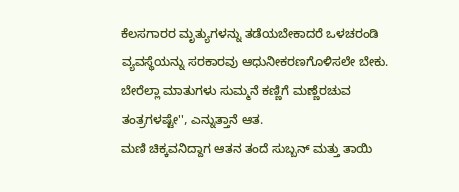ಕೆಲಸಗಾರರ ಮೃತ್ಯುಗಳನ್ನು ತಡೆಯಬೇಕಾದರೆ ಒಳಚರಂಡಿ ವ್ಯವಸ್ಥೆಯನ್ನು ಸರಕಾರವು ಆಧುನೀಕರಣಗೊಳಿಸಲೇ ಬೇಕು. ಬೇರೆಲ್ಲಾ ಮಾತುಗಳು ಸುಮ್ಮನೆ ಕಣ್ಣಿಗೆ ಮಣ್ಣೆರಚುವ ತಂತ್ರಗಳಷ್ಟೇ'', ಎನ್ನುತ್ತಾನೆ ಆತ.
ಮಣಿ ಚಿಕ್ಕವನಿದ್ದಾಗ ಆತನ ತಂದೆ ಸುಬ್ಬನ್ ಮತ್ತು ತಾಯಿ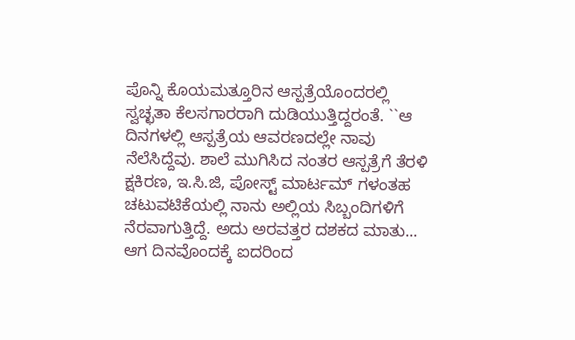ಪೊನ್ನಿ ಕೊಯಮತ್ತೂರಿನ ಆಸ್ಪತ್ರೆಯೊಂದರಲ್ಲಿ ಸ್ವಚ್ಛತಾ ಕೆಲಸಗಾರರಾಗಿ ದುಡಿಯುತ್ತಿದ್ದರಂತೆ. ``ಆ ದಿನಗಳಲ್ಲಿ ಆಸ್ಪತ್ರೆಯ ಆವರಣದಲ್ಲೇ ನಾವು ನೆಲೆಸಿದ್ದೆವು. ಶಾಲೆ ಮುಗಿಸಿದ ನಂತರ ಆಸ್ಪತ್ರೆಗೆ ತೆರಳಿ ಕ್ಷಕಿರಣ, ಇ.ಸಿ.ಜಿ, ಪೋಸ್ಟ್ ಮಾರ್ಟಮ್ ಗಳಂತಹ ಚಟುವಟಿಕೆಯಲ್ಲಿ ನಾನು ಅಲ್ಲಿಯ ಸಿಬ್ಬಂದಿಗಳಿಗೆ ನೆರವಾಗುತ್ತಿದ್ದೆ. ಅದು ಅರವತ್ತರ ದಶಕದ ಮಾತು... ಆಗ ದಿನವೊಂದಕ್ಕೆ ಐದರಿಂದ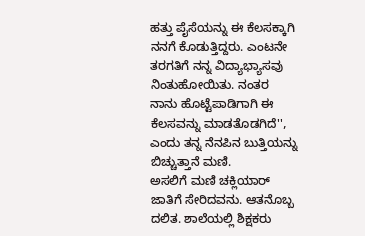ಹತ್ತು ಪೈಸೆಯನ್ನು ಈ ಕೆಲಸಕ್ಕಾಗಿ ನನಗೆ ಕೊಡುತ್ತಿದ್ದರು. ಎಂಟನೇ ತರಗತಿಗೆ ನನ್ನ ವಿದ್ಯಾಭ್ಯಾಸವು ನಿಂತುಹೋಯಿತು. ನಂತರ ನಾನು ಹೊಟ್ಟೆಪಾಡಿಗಾಗಿ ಈ ಕೆಲಸವನ್ನು ಮಾಡತೊಡಗಿದೆ'', ಎಂದು ತನ್ನ ನೆನಪಿನ ಬುತ್ತಿಯನ್ನು ಬಿಚ್ಚುತ್ತಾನೆ ಮಣಿ.
ಅಸಲಿಗೆ ಮಣಿ ಚಕ್ಲಿಯಾರ್ ಜಾತಿಗೆ ಸೇರಿದವನು. ಆತನೊಬ್ಬ ದಲಿತ. ಶಾಲೆಯಲ್ಲಿ ಶಿಕ್ಷಕರು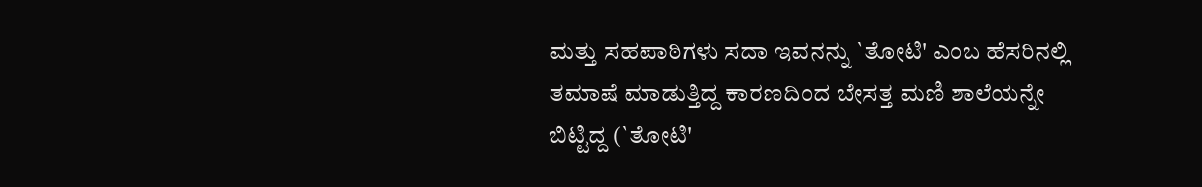ಮತ್ತು ಸಹಪಾಠಿಗಳು ಸದಾ ಇವನನ್ನು `ತೋಟಿ' ಎಂಬ ಹೆಸರಿನಲ್ಲಿ ತಮಾಷೆ ಮಾಡುತ್ತಿದ್ದ ಕಾರಣದಿಂದ ಬೇಸತ್ತ ಮಣಿ ಶಾಲೆಯನ್ನೇ ಬಿಟ್ಟಿದ್ದ (`ತೋಟಿ'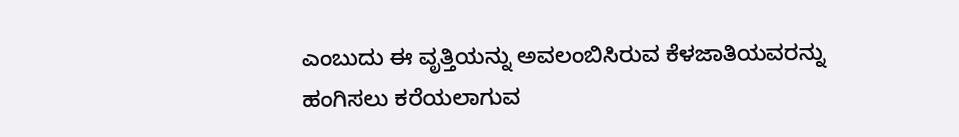ಎಂಬುದು ಈ ವೃತ್ತಿಯನ್ನು ಅವಲಂಬಿಸಿರುವ ಕೆಳಜಾತಿಯವರನ್ನು ಹಂಗಿಸಲು ಕರೆಯಲಾಗುವ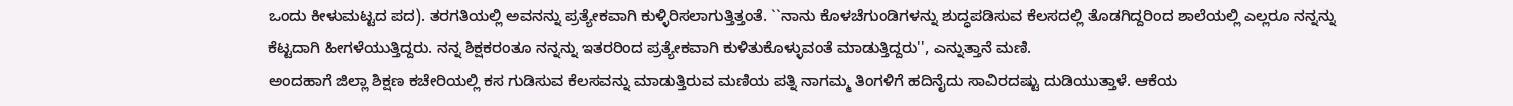ಒಂದು ಕೀಳುಮಟ್ಟದ ಪದ). ತರಗತಿಯಲ್ಲಿ ಅವನನ್ನು ಪ್ರತ್ಯೇಕವಾಗಿ ಕುಳ್ಳಿರಿಸಲಾಗುತ್ತಿತ್ತಂತೆ. ``ನಾನು ಕೊಳಚೆಗುಂಡಿಗಳನ್ನು ಶುದ್ಧಪಡಿಸುವ ಕೆಲಸದಲ್ಲಿ ತೊಡಗಿದ್ದರಿಂದ ಶಾಲೆಯಲ್ಲಿ ಎಲ್ಲರೂ ನನ್ನನ್ನು ಕೆಟ್ಟದಾಗಿ ಹೀಗಳೆಯುತ್ತಿದ್ದರು. ನನ್ನ ಶಿಕ್ಷಕರಂತೂ ನನ್ನನ್ನು ಇತರರಿಂದ ಪ್ರತ್ಯೇಕವಾಗಿ ಕುಳಿತುಕೊಳ್ಳುವಂತೆ ಮಾಡುತ್ತಿದ್ದರು'', ಎನ್ನುತ್ತಾನೆ ಮಣಿ.
ಅಂದಹಾಗೆ ಜಿಲ್ಲಾ ಶಿಕ್ಷಣ ಕಚೇರಿಯಲ್ಲಿ ಕಸ ಗುಡಿಸುವ ಕೆಲಸವನ್ನು ಮಾಡುತ್ತಿರುವ ಮಣಿಯ ಪತ್ನಿ ನಾಗಮ್ಮ ತಿಂಗಳಿಗೆ ಹದಿನೈದು ಸಾವಿರದಷ್ಟು ದುಡಿಯುತ್ತಾಳೆ. ಆಕೆಯ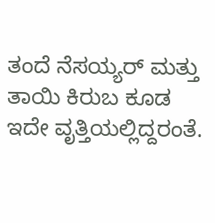ತಂದೆ ನೆಸಯ್ಯರ್ ಮತ್ತು ತಾಯಿ ಕಿರುಬ ಕೂಡ ಇದೇ ವೃತ್ತಿಯಲ್ಲಿದ್ದರಂತೆ.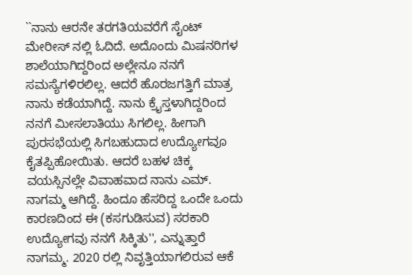``ನಾನು ಆರನೇ ತರಗತಿಯವರೆಗೆ ಸೈಂಟ್ ಮೇರೀಸ್ ನಲ್ಲಿ ಓದಿದೆ. ಅದೊಂದು ಮಿಷನರಿಗಳ ಶಾಲೆಯಾಗಿದ್ದರಿಂದ ಅಲ್ಲೇನೂ ನನಗೆ ಸಮಸ್ಯೆಗಳಿರಲಿಲ್ಲ. ಆದರೆ ಹೊರಜಗತ್ತಿಗೆ ಮಾತ್ರ ನಾನು ಕಡೆಯಾಗಿದ್ದೆ. ನಾನು ಕ್ರೈಸ್ತಳಾಗಿದ್ದರಿಂದ ನನಗೆ ಮೀಸಲಾತಿಯು ಸಿಗಲಿಲ್ಲ. ಹೀಗಾಗಿ ಪುರಸಭೆಯಲ್ಲಿ ಸಿಗಬಹುದಾದ ಉದ್ಯೋಗವೂ ಕೈತಪ್ಪಿಹೋಯಿತು. ಆದರೆ ಬಹಳ ಚಿಕ್ಕ ವಯಸ್ಸಿನಲ್ಲೇ ವಿವಾಹವಾದ ನಾನು ಎಮ್. ನಾಗಮ್ಮ ಆಗಿದ್ದೆ. ಹಿಂದೂ ಹೆಸರಿದ್ದ ಒಂದೇ ಒಂದು ಕಾರಣದಿಂದ ಈ (ಕಸಗುಡಿಸುವ) ಸರಕಾರಿ ಉದ್ಯೋಗವು ನನಗೆ ಸಿಕ್ಕಿತು'', ಎನ್ನುತ್ತಾರೆ ನಾಗಮ್ಮ. 2020 ರಲ್ಲಿ ನಿವೃತ್ತಿಯಾಗಲಿರುವ ಆಕೆ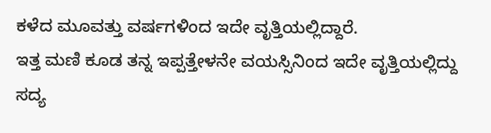ಕಳೆದ ಮೂವತ್ತು ವರ್ಷಗಳಿಂದ ಇದೇ ವೃತ್ತಿಯಲ್ಲಿದ್ದಾರೆ.
ಇತ್ತ ಮಣಿ ಕೂಡ ತನ್ನ ಇಪ್ಪತ್ತೇಳನೇ ವಯಸ್ಸಿನಿಂದ ಇದೇ ವೃತ್ತಿಯಲ್ಲಿದ್ದು ಸದ್ಯ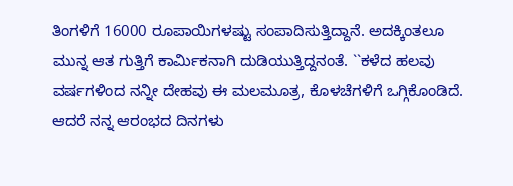ತಿಂಗಳಿಗೆ 16000 ರೂಪಾಯಿಗಳಷ್ಟು ಸಂಪಾದಿಸುತ್ತಿದ್ದಾನೆ. ಅದಕ್ಕಿಂತಲೂ ಮುನ್ನ ಆತ ಗುತ್ತಿಗೆ ಕಾರ್ಮಿಕನಾಗಿ ದುಡಿಯುತ್ತಿದ್ದನಂತೆ. ``ಕಳೆದ ಹಲವು ವರ್ಷಗಳಿಂದ ನನ್ನೀ ದೇಹವು ಈ ಮಲಮೂತ್ರ, ಕೊಳಚೆಗಳಿಗೆ ಒಗ್ಗಿಕೊಂಡಿದೆ. ಆದರೆ ನನ್ನ ಆರಂಭದ ದಿನಗಳು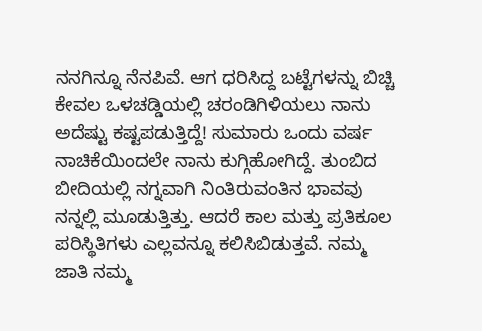ನನಗಿನ್ನೂ ನೆನಪಿವೆ. ಆಗ ಧರಿಸಿದ್ದ ಬಟ್ಟೆಗಳನ್ನು ಬಿಚ್ಚಿ ಕೇವಲ ಒಳಚಡ್ಡಿಯಲ್ಲಿ ಚರಂಡಿಗಿಳಿಯಲು ನಾನು ಅದೆಷ್ಟು ಕಷ್ಟಪಡುತ್ತಿದ್ದೆ! ಸುಮಾರು ಒಂದು ವರ್ಷ ನಾಚಿಕೆಯಿಂದಲೇ ನಾನು ಕುಗ್ಗಿಹೋಗಿದ್ದೆ. ತುಂಬಿದ ಬೀದಿಯಲ್ಲಿ ನಗ್ನವಾಗಿ ನಿಂತಿರುವಂತಿನ ಭಾವವು ನನ್ನಲ್ಲಿ ಮೂಡುತ್ತಿತ್ತು. ಆದರೆ ಕಾಲ ಮತ್ತು ಪ್ರತಿಕೂಲ ಪರಿಸ್ಥಿತಿಗಳು ಎಲ್ಲವನ್ನೂ ಕಲಿಸಿಬಿಡುತ್ತವೆ. ನಮ್ಮ ಜಾತಿ ನಮ್ಮ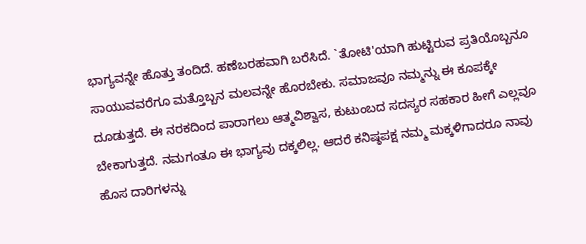ಭಾಗ್ಯವನ್ನೇ ಹೊತ್ತು ತಂದಿದೆ. ಹಣೆಬರಹವಾಗಿ ಬರೆಸಿದೆ. `ತೋಟಿ'ಯಾಗಿ ಹುಟ್ಟಿರುವ ಪ್ರತಿಯೊಬ್ಬನೂ ಸಾಯುವವರೆಗೂ ಮತ್ತೊಬ್ಬನ ಮಲವನ್ನೇ ಹೊರಬೇಕು. ಸಮಾಜವೂ ನಮ್ಮನ್ನು ಈ ಕೂಪಕ್ಕೇ ದೂಡುತ್ತದೆ. ಈ ನರಕದಿಂದ ಪಾರಾಗಲು ಆತ್ಮವಿಶ್ವಾಸ, ಕುಟುಂಬದ ಸದಸ್ಯರ ಸಹಕಾರ ಹೀಗೆ ಎಲ್ಲವೂ ಬೇಕಾಗುತ್ತದೆ. ನಮಗಂತೂ ಈ ಭಾಗ್ಯವು ದಕ್ಕಲಿಲ್ಲ. ಆದರೆ ಕನಿಷ್ಠಪಕ್ಷ ನಮ್ಮ ಮಕ್ಕಳಿಗಾದರೂ ನಾವು ಹೊಸ ದಾರಿಗಳನ್ನು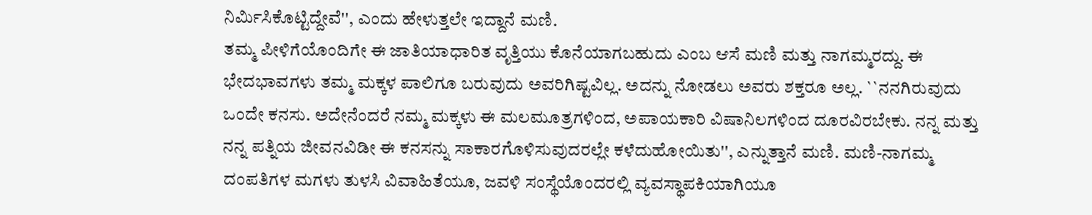ನಿರ್ಮಿಸಿಕೊಟ್ಟಿದ್ದೇವೆ'', ಎಂದು ಹೇಳುತ್ತಲೇ ಇದ್ದಾನೆ ಮಣಿ.
ತಮ್ಮ ಪೀಳಿಗೆಯೊಂದಿಗೇ ಈ ಜಾತಿಯಾಧಾರಿತ ವೃತ್ತಿಯು ಕೊನೆಯಾಗಬಹುದು ಎಂಬ ಆಸೆ ಮಣಿ ಮತ್ತು ನಾಗಮ್ಮರದ್ದು. ಈ ಭೇದಭಾವಗಳು ತಮ್ಮ ಮಕ್ಕಳ ಪಾಲಿಗೂ ಬರುವುದು ಅವರಿಗಿಷ್ಟವಿಲ್ಲ. ಅದನ್ನು ನೋಡಲು ಅವರು ಶಕ್ತರೂ ಅಲ್ಲ. ``ನನಗಿರುವುದು ಒಂದೇ ಕನಸು. ಅದೇನೆಂದರೆ ನಮ್ಮ ಮಕ್ಕಳು ಈ ಮಲಮೂತ್ರಗಳಿಂದ, ಅಪಾಯಕಾರಿ ವಿಷಾನಿಲಗಳಿಂದ ದೂರವಿರಬೇಕು. ನನ್ನ ಮತ್ತು ನನ್ನ ಪತ್ನಿಯ ಜೀವನವಿಡೀ ಈ ಕನಸನ್ನು ಸಾಕಾರಗೊಳಿಸುವುದರಲ್ಲೇ ಕಳೆದುಹೋಯಿತು'', ಎನ್ನುತ್ತಾನೆ ಮಣಿ. ಮಣಿ-ನಾಗಮ್ಮ ದಂಪತಿಗಳ ಮಗಳು ತುಳಸಿ ವಿವಾಹಿತೆಯೂ, ಜವಳಿ ಸಂಸ್ಥೆಯೊಂದರಲ್ಲಿ ವ್ಯವಸ್ಥಾಪಕಿಯಾಗಿಯೂ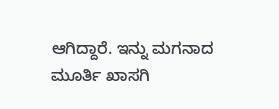ಆಗಿದ್ದಾರೆ. ಇನ್ನು ಮಗನಾದ ಮೂರ್ತಿ ಖಾಸಗಿ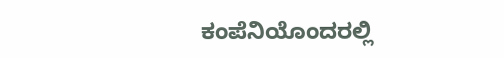ಕಂಪೆನಿಯೊಂದರಲ್ಲಿ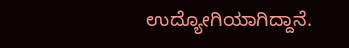ಉದ್ಯೋಗಿಯಾಗಿದ್ದಾನೆ.